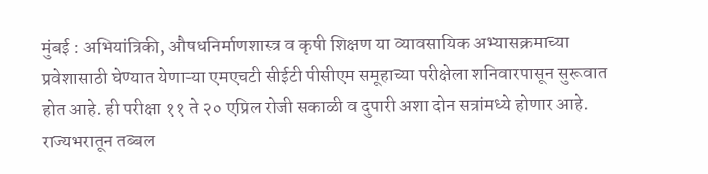मुंबई : अभियांत्रिकी, औषधनिर्माणशास्त्र व कृषी शिक्षण या व्यावसायिक अभ्यासक्रमाच्या प्रवेशासाठी घेण्यात येणाऱ्या एमएचटी सीईटी पीसीएम समूहाच्या परीक्षेला शनिवारपासून सुरूवात होत आहे. ही परीक्षा ११ ते २० एप्रिल रोजी सकाळी व दुपारी अशा दोन सत्रांमध्ये होणार आहे. राज्यभरातून तब्बल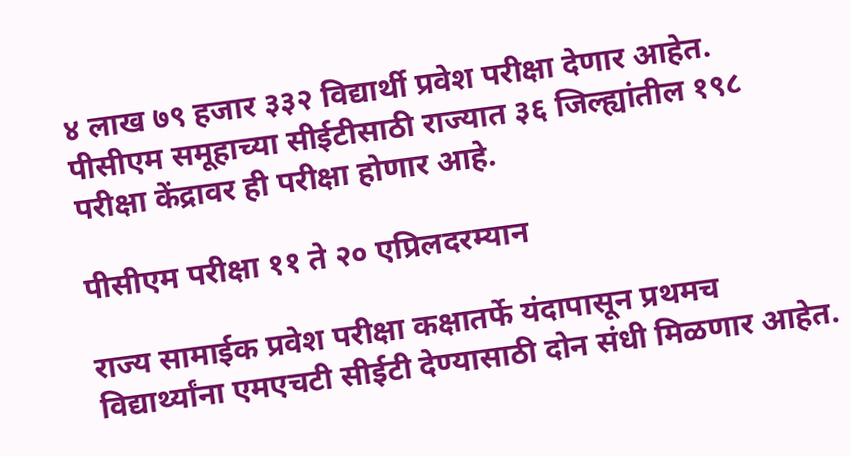४ लाख ७९ हजार ३३२ विद्यार्थी प्रवेश परीक्षा देणार आहेत. पीसीएम समूहाच्या सीईटीसाठी राज्यात ३६ जिल्ह्यांतील १९८ परीक्षा केंद्रावर ही परीक्षा होणार आहे.

पीसीएम परीक्षा ११ ते २० एप्रिलदरम्यान

राज्य सामाईक प्रवेश परीक्षा कक्षातर्फे यंदापासून प्रथमच विद्यार्थ्यांना एमएचटी सीईटी देण्यासाठी दोन संधी मिळणार आहेत.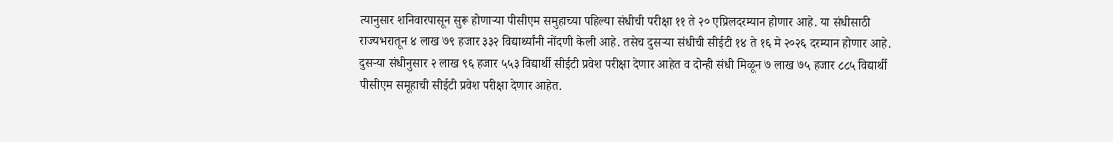त्यानुसार शनिवारपासून सुरू होणाऱ्या पीसीएम समुहाच्या पहिल्या संधीची परीक्षा ११ ते २० एप्रिलदरम्यान होणार आहे. या संधीसाठी राज्यभरातून ४ लाख ७९ हजार ३३२ विद्यार्थ्यांनी नोंदणी केली आहे. तसेच दुसऱ्या संधीची सीईटी १४ ते १६ मे २०२६ दरम्यान होणार आहे. दुसऱ्या संधीनुसार २ लाख ९६ हजार ५५३ विद्यार्थी सीईटी प्रवेश परीक्षा देणार आहेत व दोन्ही संधी मिळून ७ लाख ७५ हजार ८८५ विद्यार्थी पीसीएम समूहाची सीईटी प्रवेश परीक्षा देणार आहेत.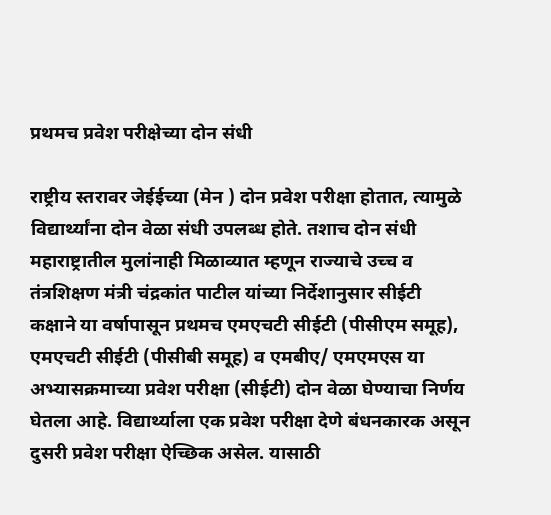प्रथमच प्रवेश परीक्षेच्या दोन संधी

राष्ट्रीय स्तरावर जेईईच्या (मेन ) दोन प्रवेश परीक्षा होतात, त्यामुळे विद्यार्थ्यांना दोन वेळा संधी उपलब्ध होते. तशाच दोन संधी महाराष्ट्रातील मुलांनाही मिळाव्यात म्हणून राज्याचे उच्च व तंत्रशिक्षण मंत्री चंद्रकांत पाटील यांच्या निर्देशानुसार सीईटी कक्षाने या वर्षापासून प्रथमच एमएचटी सीईटी (पीसीएम समूह), एमएचटी सीईटी (पीसीबी समूह) व एमबीए/ एमएमएस या अभ्यासक्रमाच्या प्रवेश परीक्षा (सीईटी) दोन वेळा घेण्याचा निर्णय घेतला आहे. विद्यार्थ्याला एक प्रवेश परीक्षा देणे बंधनकारक असून दुसरी प्रवेश परीक्षा ऐच्छिक असेल. यासाठी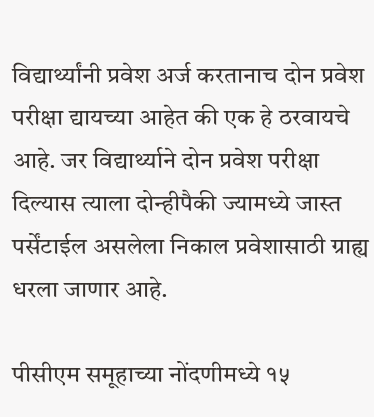विद्यार्थ्यांनी प्रवेश अर्ज करतानाच दोन प्रवेश परीक्षा द्यायच्या आहेत की एक हे ठरवायचे आहे. जर विद्यार्थ्याने दोन प्रवेश परीक्षा दिल्यास त्याला दोन्हीपैकी ज्यामध्ये जास्त पर्सेंटाईल असलेला निकाल प्रवेशासाठी ग्राह्य धरला जाणार आहे.

पीसीएम समूहाच्या नोंदणीमध्ये १५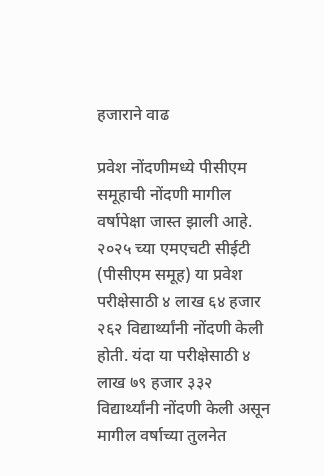हजाराने वाढ

प्रवेश नोंदणीमध्ये पीसीएम समूहाची नोंदणी मागील वर्षापेक्षा जास्त झाली आहे. २०२५ च्या एमएचटी सीईटी (पीसीएम समूह) या प्रवेश परीक्षेसाठी ४ लाख ६४ हजार २६२ विद्यार्थ्यांनी नोंदणी केली होती. यंदा या परीक्षेसाठी ४ लाख ७९ हजार ३३२ विद्यार्थ्यांनी नोंदणी केली असून मागील वर्षाच्या तुलनेत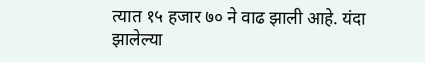त्यात १५ हजार ७० ने वाढ झाली आहे. यंदा झालेल्या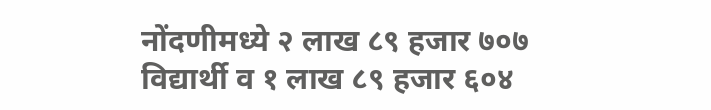नोंदणीमध्ये २ लाख ८९ हजार ७०७ विद्यार्थी व १ लाख ८९ हजार ६०४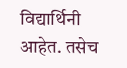विद्यार्थिनी आहेत. तसेच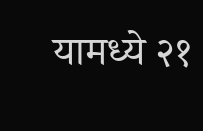यामध्ये २१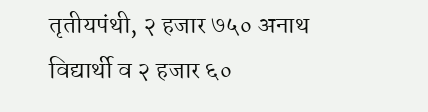तृतीयपंथी, २ हजार ७५० अनाथ विद्यार्थी व २ हजार ६०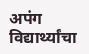अपंग विद्यार्थ्यांचा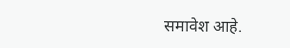समावेश आहे.